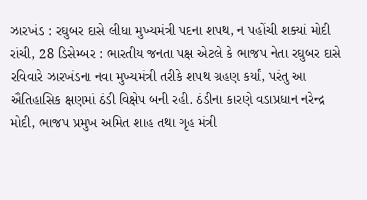ઝારખંડ : રઘુબર દાસે લીધા મુખ્યમંત્રી પદના શપથ, ન પહોંચી શક્યાં મોદી
રાંચી, 28 ડિસેમ્બર : ભારતીય જનતા પક્ષ એટલે કે ભાજપ નેતા રઘુબર દાસે રવિવારે ઝારખંડના નવા મુખ્યમંત્રી તરીકે શપથ ગ્રહણ કર્યાં, પરંતુ આ ઐતિહાસિક ક્ષણમાં ઠંડી વિક્ષેપ બની રહી. ઠંડીના કારણે વડાપ્રધાન નરેન્દ્ર મોદી, ભાજપ પ્રમુખ અમિત શાહ તથા ગૃહ મંત્રી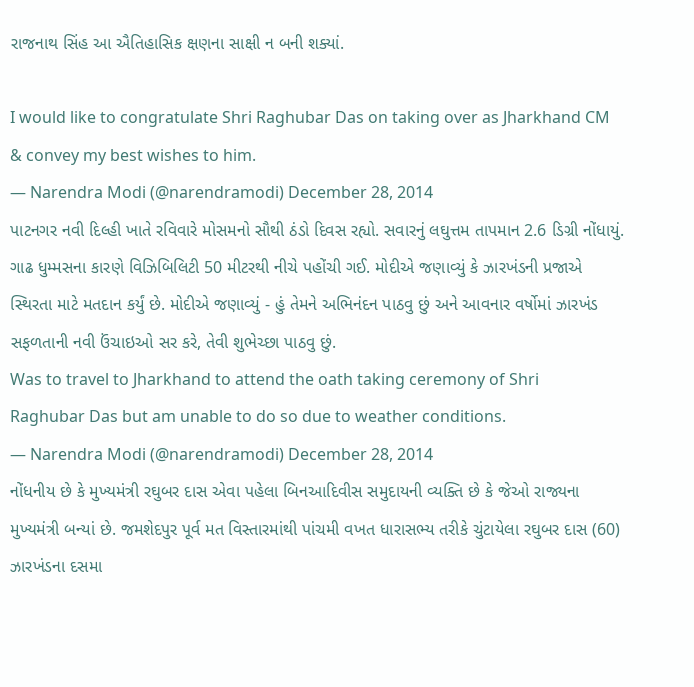રાજનાથ સિંહ આ ઐતિહાસિક ક્ષણના સાક્ષી ન બની શક્યાં.

I would like to congratulate Shri Raghubar Das on taking over as Jharkhand CM & convey my best wishes to him.
— Narendra Modi (@narendramodi) December 28, 2014
પાટનગર નવી દિલ્હી ખાતે રવિવારે મોસમનો સૌથી ઠંડો દિવસ રહ્યો. સવારનું લઘુત્તમ તાપમાન 2.6 ડિગ્રી નોંધાયું. ગાઢ ધુમ્મસના કારણે વિઝિબિલિટી 50 મીટરથી નીચે પહોંચી ગઈ. મોદીએ જણાવ્યું કે ઝારખંડની પ્રજાએ સ્થિરતા માટે મતદાન કર્યું છે. મોદીએ જણાવ્યું - હું તેમને અભિનંદન પાઠવુ છું અને આવનાર વર્ષોમાં ઝારખંડ સફળતાની નવી ઉંચાઇઓ સર કરે, તેવી શુભેચ્છા પાઠવુ છું.
Was to travel to Jharkhand to attend the oath taking ceremony of Shri Raghubar Das but am unable to do so due to weather conditions.
— Narendra Modi (@narendramodi) December 28, 2014
નોંધનીય છે કે મુખ્યમંત્રી રઘુબર દાસ એવા પહેલા બિનઆદિવીસ સમુદાયની વ્યક્તિ છે કે જેઓ રાજ્યના મુખ્યમંત્રી બન્યાં છે. જમશેદપુર પૂર્વ મત વિસ્તારમાંથી પાંચમી વખત ધારાસભ્ય તરીકે ચુંટાયેલા રઘુબર દાસ (60) ઝારખંડના દસમા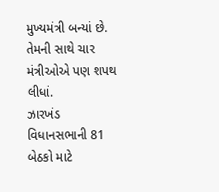મુખ્યમંત્રી બન્યાં છે. તેમની સાથે ચાર મંત્રીઓએ પણ શપથ લીધાં.
ઝારખંડ વિધાનસભાની 81 બેઠકો માટે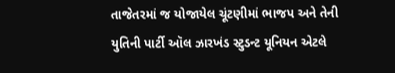તાજેતરમાં જ યોજાયેલ ચૂંટણીમાં ભાજપ અને તેની યુતિની પાર્ટી ઑલ ઝારખંડ સ્ટુડન્ટ યૂનિયન એટલે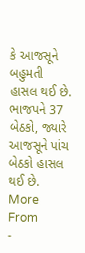કે આજસૂને બહુમતી હાસલ થઈ છે. ભાજપને 37 બેઠકો, જ્યારે આજસૂને પાંચ બેઠકો હાસલ થઈ છે.
More From
-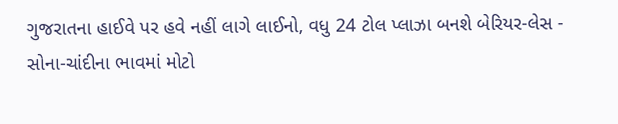ગુજરાતના હાઈવે પર હવે નહીં લાગે લાઈનો, વધુ 24 ટોલ પ્લાઝા બનશે બેરિયર-લેસ -
સોના-ચાંદીના ભાવમાં મોટો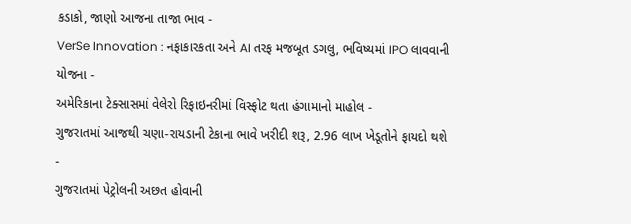કડાકો, જાણો આજના તાજા ભાવ -
VerSe Innovation : નફાકારકતા અને AI તરફ મજબૂત ડગલુ, ભવિષ્યમાં IPO લાવવાની યોજના -
અમેરિકાના ટેક્સાસમાં વેલેરો રિફાઇનરીમાં વિસ્ફોટ થતા હંગામાનો માહોલ -
ગુજરાતમાં આજથી ચણા-રાયડાની ટેકાના ભાવે ખરીદી શરૂ, 2.96 લાખ ખેડૂતોને ફાયદો થશે -
ગુજરાતમાં પેટ્રોલની અછત હોવાની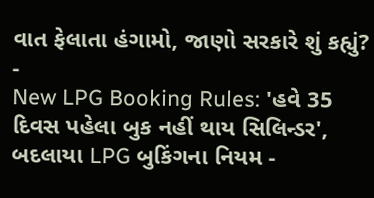વાત ફેલાતા હંગામો, જાણો સરકારે શું કહ્યું? -
New LPG Booking Rules: 'હવે 35 દિવસ પહેલા બુક નહીં થાય સિલિન્ડર', બદલાયા LPG બુકિંગના નિયમ -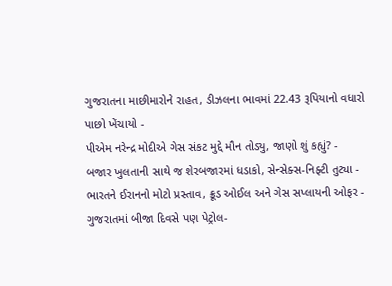ગુજરાતના માછીમારોને રાહત, ડીઝલના ભાવમાં 22.43 રૂપિયાનો વધારો પાછો ખેંચાયો -
પીએમ નરેન્દ્ર મોદીએ ગેસ સંકટ મુદ્દે મૌન તોડ્યુ, જાણો શું કહ્યું? -
બજાર ખુલતાની સાથે જ શેરબજારમાં ધડાકો, સેન્સેક્સ-નિફ્ટી તુટ્યા -
ભારતને ઈરાનનો મોટો પ્રસ્તાવ, ક્રૂડ ઓઈલ અને ગેસ સપ્લાયની ઓફર -
ગુજરાતમાં બીજા દિવસે પણ પેટ્રોલ-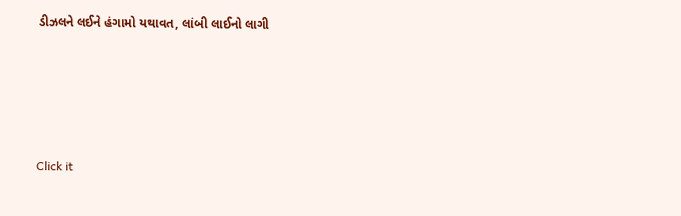ડીઝલને લઈને હંગામો યથાવત, લાંબી લાઈનો લાગી








Click it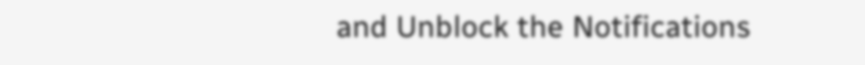and Unblock the Notifications